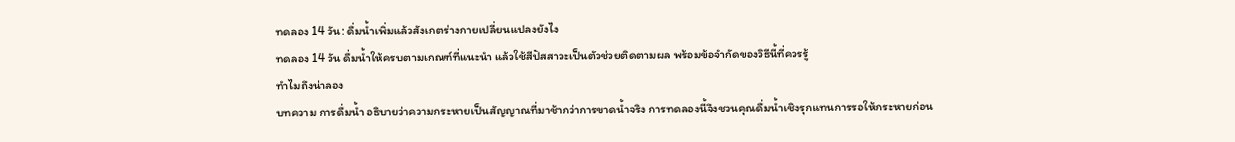ทดลอง 14 วัน: ดื่มน้ำเพิ่มแล้วสังเกตร่างกายเปลี่ยนแปลงยังไง
ทดลอง 14 วัน ดื่มน้ำให้ครบตามเกณฑ์ที่แนะนำ แล้วใช้สีปัสสาวะเป็นตัวช่วยติดตามผล พร้อมข้อจำกัดของวิธีนี้ที่ควรรู้
ทำไมถึงน่าลอง
บทความ การดื่มน้ำ อธิบายว่าความกระหายเป็นสัญญาณที่มาช้ากว่าการขาดน้ำจริง การทดลองนี้จึงชวนคุณดื่มน้ำเชิงรุกแทนการรอให้กระหายก่อน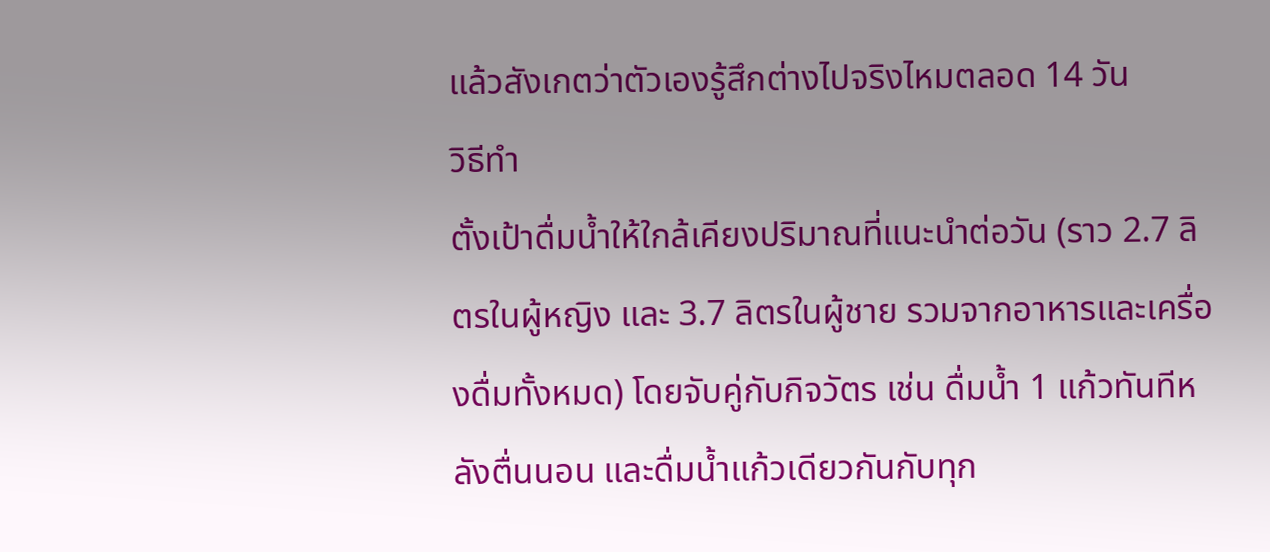แล้วสังเกตว่าตัวเองรู้สึกต่างไปจริงไหมตลอด 14 วัน
วิธีทำ
ตั้งเป้าดื่มน้ำให้ใกล้เคียงปริมาณที่แนะนำต่อวัน (ราว 2.7 ลิตรในผู้หญิง และ 3.7 ลิตรในผู้ชาย รวมจากอาหารและเครื่องดื่มทั้งหมด) โดยจับคู่กับกิจวัตร เช่น ดื่มน้ำ 1 แก้วทันทีหลังตื่นนอน และดื่มน้ำแก้วเดียวกันกับทุก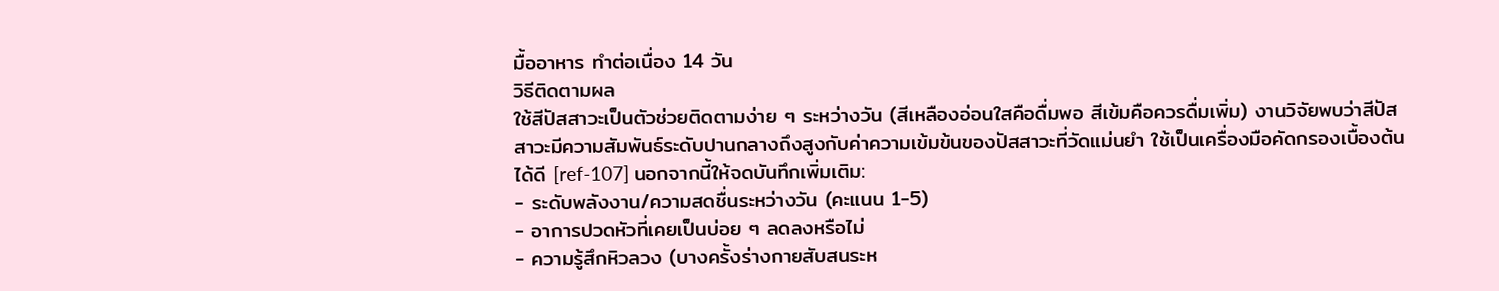มื้ออาหาร ทำต่อเนื่อง 14 วัน
วิธีติดตามผล
ใช้สีปัสสาวะเป็นตัวช่วยติดตามง่าย ๆ ระหว่างวัน (สีเหลืองอ่อนใสคือดื่มพอ สีเข้มคือควรดื่มเพิ่ม) งานวิจัยพบว่าสีปัสสาวะมีความสัมพันธ์ระดับปานกลางถึงสูงกับค่าความเข้มข้นของปัสสาวะที่วัดแม่นยำ ใช้เป็นเครื่องมือคัดกรองเบื้องต้นได้ดี [ref-107] นอกจากนี้ให้จดบันทึกเพิ่มเติม:
- ระดับพลังงาน/ความสดชื่นระหว่างวัน (คะแนน 1-5)
- อาการปวดหัวที่เคยเป็นบ่อย ๆ ลดลงหรือไม่
- ความรู้สึกหิวลวง (บางครั้งร่างกายสับสนระห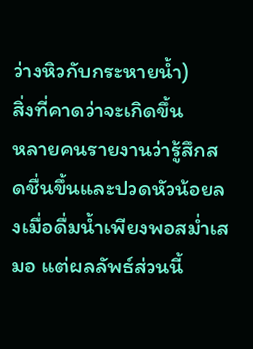ว่างหิวกับกระหายน้ำ)
สิ่งที่คาดว่าจะเกิดขึ้น
หลายคนรายงานว่ารู้สึกสดชื่นขึ้นและปวดหัวน้อยลงเมื่อดื่มน้ำเพียงพอสม่ำเสมอ แต่ผลลัพธ์ส่วนนี้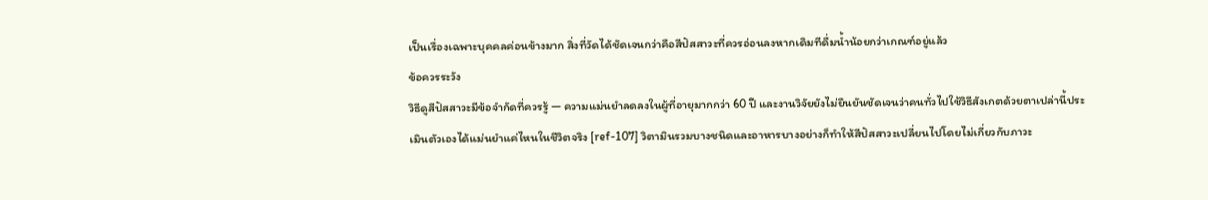เป็นเรื่องเฉพาะบุคคลค่อนข้างมาก สิ่งที่วัดได้ชัดเจนกว่าคือสีปัสสาวะที่ควรอ่อนลงหากเดิมทีดื่มน้ำน้อยกว่าเกณฑ์อยู่แล้ว
ข้อควรระวัง
วิธีดูสีปัสสาวะมีข้อจำกัดที่ควรรู้ — ความแม่นยำลดลงในผู้ที่อายุมากกว่า 60 ปี และงานวิจัยยังไม่ยืนยันชัดเจนว่าคนทั่วไปใช้วิธีสังเกตด้วยตาเปล่านี้ประเมินตัวเองได้แม่นยำแค่ไหนในชีวิตจริง [ref-107] วิตามินรวมบางชนิดและอาหารบางอย่างก็ทำให้สีปัสสาวะเปลี่ยนไปโดยไม่เกี่ยวกับภาวะ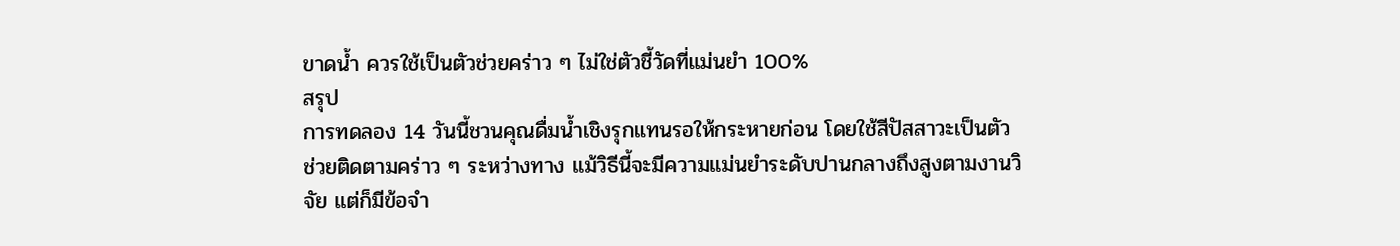ขาดน้ำ ควรใช้เป็นตัวช่วยคร่าว ๆ ไม่ใช่ตัวชี้วัดที่แม่นยำ 100%
สรุป
การทดลอง 14 วันนี้ชวนคุณดื่มน้ำเชิงรุกแทนรอให้กระหายก่อน โดยใช้สีปัสสาวะเป็นตัวช่วยติดตามคร่าว ๆ ระหว่างทาง แม้วิธีนี้จะมีความแม่นยำระดับปานกลางถึงสูงตามงานวิจัย แต่ก็มีข้อจำ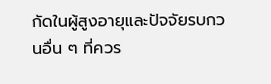กัดในผู้สูงอายุและปัจจัยรบกวนอื่น ๆ ที่ควร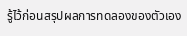รู้ไว้ก่อนสรุปผลการทดลองของตัวเอง